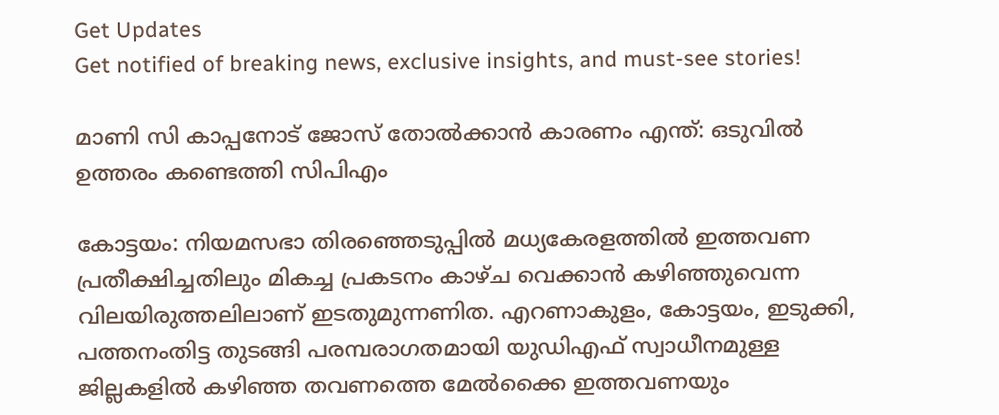Get Updates
Get notified of breaking news, exclusive insights, and must-see stories!

മാണി സി കാപ്പനോട് ജോസ് തോല്‍ക്കാന്‍ കാരണം എന്ത്: ഒടുവില്‍ ഉത്തരം കണ്ടെത്തി സിപിഎം

കോട്ടയം: നിയമസഭാ തിരഞ്ഞെടുപ്പില്‍ മധ്യകേരളത്തില്‍ ഇത്തവണ പ്രതീക്ഷിച്ചതിലും മികച്ച പ്രകടനം കാഴ്ച വെക്കാന്‍ കഴിഞ്ഞുവെന്ന വിലയിരുത്തലിലാണ് ഇടതുമുന്നണിത. എറണാകുളം, കോട്ടയം, ഇടുക്കി, പത്തനംതിട്ട തുടങ്ങി പരമ്പരാഗതമായി യുഡിഎഫ് സ്വാധീനമുള്ള ജില്ലകളില്‍ കഴിഞ്ഞ തവണത്തെ മേല്‍ക്കൈ ഇത്തവണയും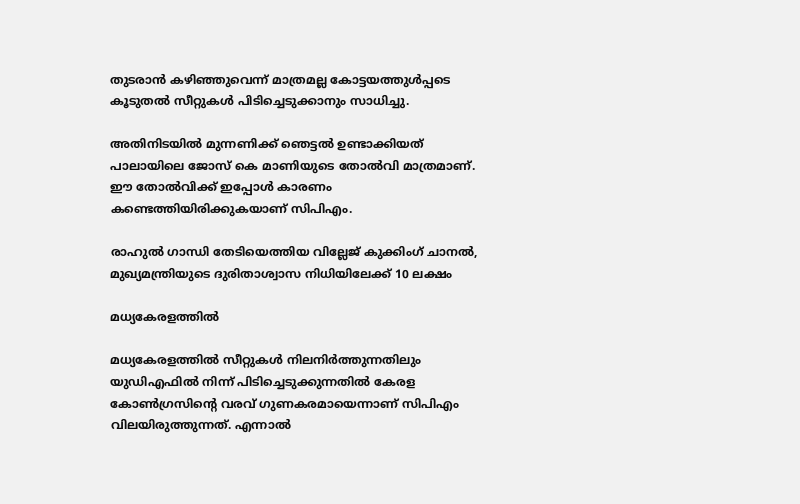തുടരാന്‍ കഴിഞ്ഞുവെന്ന് മാത്രമല്ല കോട്ടയത്തുള്‍പ്പടെ കൂടുതല്‍ സീറ്റുകള്‍ പിടിച്ചെടുക്കാനും സാധിച്ചു.

അതിനിടയില്‍ മുന്നണിക്ക് ഞെട്ടല്‍ ഉണ്ടാക്കിയത് പാലായിലെ ജോസ് കെ മാണിയുടെ തോല്‍വി മാത്രമാണ്. ഈ തോല്‍വിക്ക് ഇപ്പോള്‍ കാരണം കണ്ടെത്തിയിരിക്കുകയാണ് സിപിഎം.

രാഹുൽ ഗാന്ധി തേടിയെത്തിയ വില്ലേജ് കുക്കിംഗ് ചാനൽ, മുഖ്യമന്ത്രിയുടെ ദുരിതാശ്വാസ നിധിയിലേക്ക് 10 ലക്ഷം

മധ്യകേരളത്തില്‍

മധ്യകേരളത്തില്‍ സീറ്റുകള്‍ നിലനിര്‍ത്തുന്നതിലും യുഡിഎഫില്‍ നിന്ന് പിടിച്ചെടുക്കുന്നതില്‍ കേരള കോണ്‍ഗ്രസിന്‍റെ വരവ് ഗുണകരമായെന്നാണ് സിപിഎം വിലയിരുത്തുന്നത്. എന്നാല്‍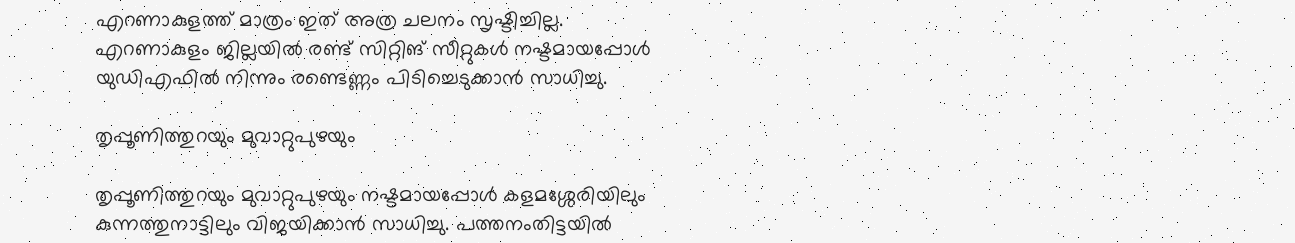എറണാകുളത്ത് മാത്രം ഇത് അത്ര ചലനം സൃഷ്ടിച്ചില്ല. എറണാകുളം ജില്ലയില്‍ രണ്ട് സിറ്റിങ് സീറ്റുകള്‍ നഷ്ടമായപ്പോള്‍ യുഡിഎഫില്‍ നിന്നും രണ്ടെണ്ണം പിടിച്ചെടുക്കാന്‍ സാധിച്ചു.

തൃപ്പൂണിത്തുറയും മുവാറ്റുപുഴയും

തൃപ്പൂണിത്തുറയും മുവാറ്റുപുഴയും നഷ്ടമായപ്പോള്‍ കളമശ്ശേരിയിലും കുന്നത്തുനാട്ടിലും വിജയിക്കാന്‍ സാധിച്ചു. പത്തനംതിട്ടയില്‍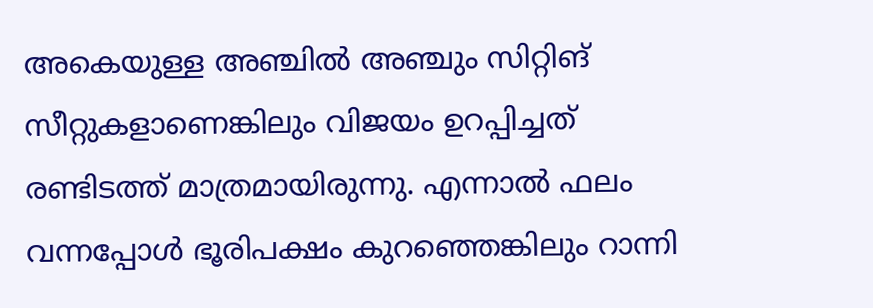അകെയുള്ള അഞ്ചില്‍ അഞ്ചും സിറ്റിങ് സീറ്റുകളാണെങ്കിലും വിജയം ഉറപ്പിച്ചത് രണ്ടിടത്ത് മാത്രമായിരുന്നു. എന്നാല്‍ ഫലം വന്നപ്പോള്‍ ഭൂരിപക്ഷം കുറഞ്ഞെങ്കിലും റാന്നി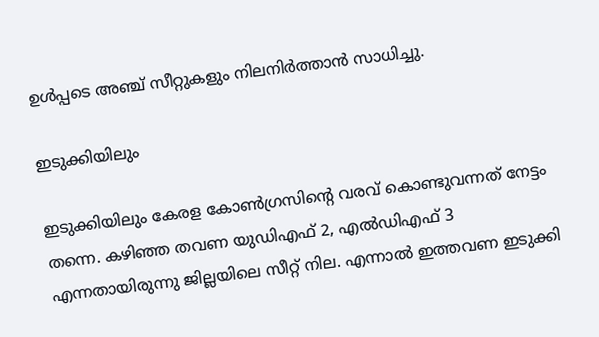ഉള്‍പ്പടെ അഞ്ച് സീറ്റുകളും നിലനിര്‍ത്താന്‍ സാധിച്ചു.

ഇടുക്കിയിലും

ഇടുക്കിയിലും കേരള കോണ്‍ഗ്രസിന്‍റെ വരവ് കൊണ്ടുവന്നത് നേട്ടം തന്നെ. കഴിഞ്ഞ തവണ യുഡിഎഫ് 2, എല്‍ഡിഎഫ് 3 എന്നതായിരുന്നു ജില്ലയിലെ സീറ്റ് നില. എന്നാല്‍ ഇത്തവണ ഇടുക്കി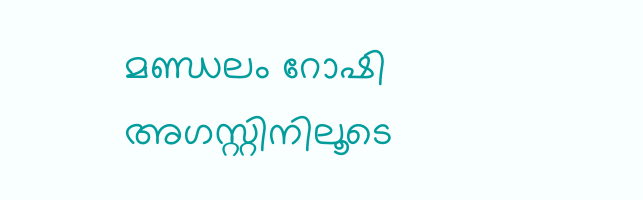മണ്ഡലം റോഷി അഗസ്റ്റിനിലൂടെ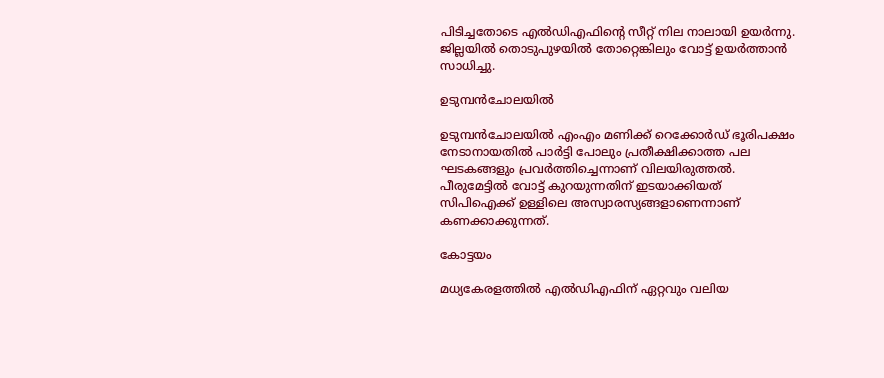പിടിച്ചതോടെ എല്‍ഡിഎഫിന്‍റെ സീറ്റ് നില നാലായി ഉയര്‍ന്നു. ജില്ലയിൽ തൊടുപുഴയിൽ തോറ്റെങ്കിലും വോട്ട് ഉയർത്താന്‍ സാധിച്ചു.

ഉടുമ്പൻചോലയിൽ

ഉടുമ്പൻചോലയിൽ എംഎം മണിക്ക് റെക്കോർഡ് ഭൂരിപക്ഷം നേടാനായതില്‍ പാര്‍ട്ടി പോലും പ്രതീക്ഷിക്കാത്ത പല ഘടകങ്ങളും പ്രവര്‍ത്തിച്ചെന്നാണ് വിലയിരുത്തല്‍. പീരുമേട്ടില്‍ വോട്ട് കുറയുന്നതിന് ഇടയാക്കിയത് സിപിഐക്ക് ഉള്ളിലെ അസ്വാരസ്യങ്ങളാണെന്നാണ് കണക്കാക്കുന്നത്.

കോട്ടയം

മധ്യകേരളത്തില്‍ എല്‍ഡിഎഫിന് ഏറ്റവും വലിയ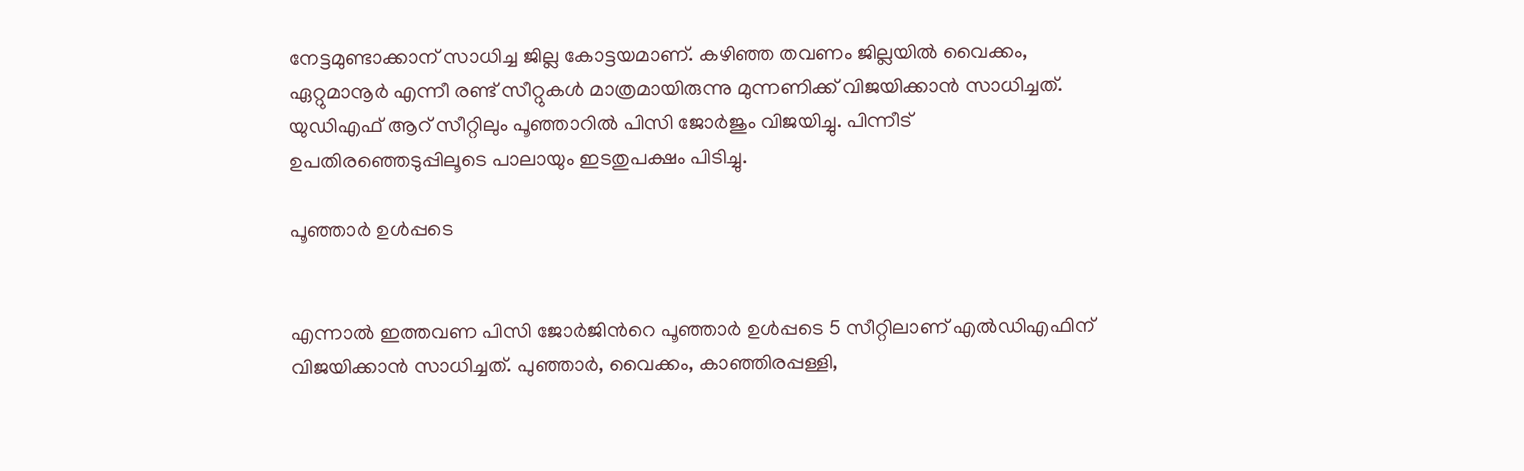നേട്ടമുണ്ടാക്കാന‍് സാധിച്ച ജില്ല കോട്ടയമാണ്. കഴിഞ്ഞ തവണം ജില്ലയില്‍ വൈക്കം, ഏറ്റുമാനൂര്‍ എന്നീ രണ്ട് സീറ്റുകള്‍ മാത്രമായിരുന്നു മുന്നണിക്ക് വിജയിക്കാന്‍ സാധിച്ചത്. യുഡിഎഫ് ആറ് സീറ്റിലും പൂഞ്ഞാറില്‍ പിസി ജോര്‍ജും വിജയിച്ചു. പിന്നീട് ഉപതിരഞ്ഞെടുപ്പിലൂടെ പാലായും ഇടതുപക്ഷം പിടിച്ചു.

പൂഞ്ഞാര്‍ ഉള്‍പ്പടെ


എന്നാല്‍ ഇത്തവണ പിസി ജോര്‍ജിന്‍റെ പൂഞ്ഞാര്‍ ഉള്‍പ്പടെ 5 സീറ്റിലാണ് എല്‍ഡിഎഫിന് വിജയിക്കാന്‍ സാധിച്ചത്. പുഞ്ഞാര്‍, വൈക്കം, കാഞ്ഞിരപ്പള്ളി,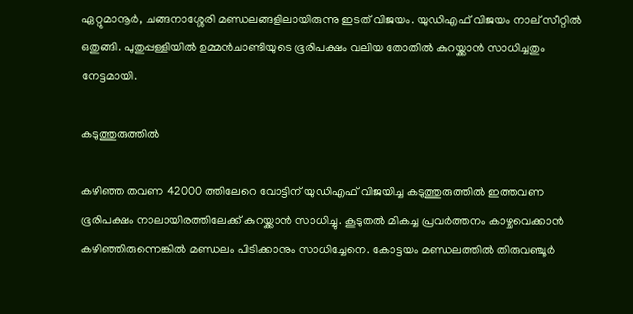ഏറ്റുമാനൂര്‍, ചങ്ങനാശ്ശേരി മണ്ഡലങ്ങളിലായിരുന്നു ഇടത് വിജയം. യുഡിഎഫ് വിജയം നാല് സീറ്റില്‍ ഒതുങ്ങി. പുതുപ്പള്ളിയില്‍ ഉമ്മന്‍ചാണ്ടിയുടെ ഭൂരിപക്ഷം വലിയ തോതില്‍ കുറയ്ക്കാന്‍ സാധിച്ചതും നേട്ടമായി.

കടുത്തുരുത്തില്‍

കഴിഞ്ഞ തവണ 42000 ത്തിലേറെ വോട്ടിന് യുഡിഎഫ് വിജയിച്ച കടുത്തുരുത്തില്‍ ഇത്തവണ ഭൂരിപക്ഷം നാലായിരത്തിലേക്ക് കുറയ്ക്കാന്‍ സാധിച്ചു. കൂടുതല്‍ മികച്ച പ്രവര്‍ത്തനം കാഴ്ചവെക്കാന്‍ കഴിഞ്ഞിരുന്നെങ്കില്‍ മണ്ഡലം പിടിക്കാനും സാധിച്ചേനെ. കോട്ടയം മണ്ഡലത്തിൽ തിരുവഞ്ചൂർ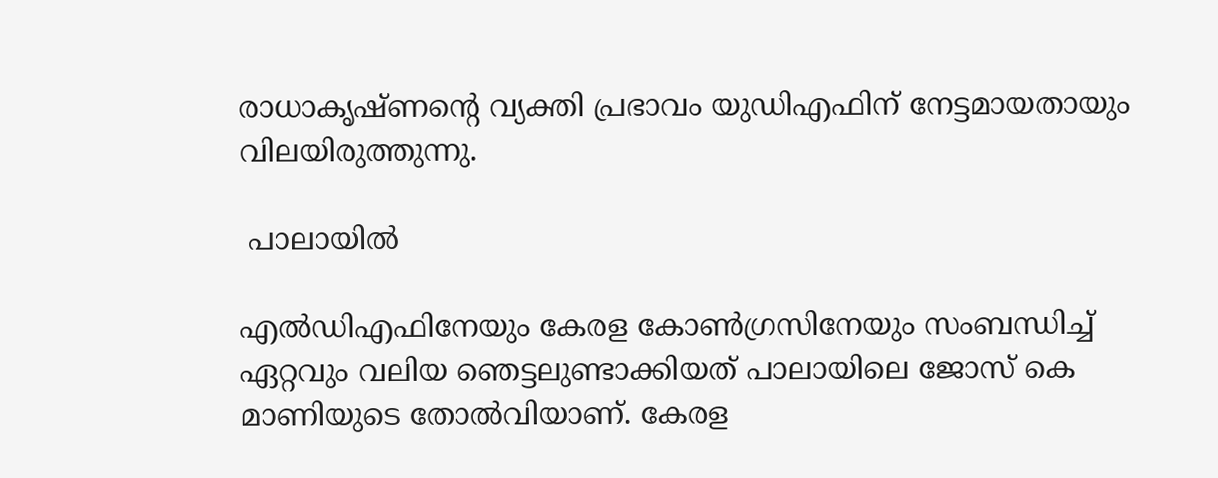രാധാകൃഷ്ണന്റെ വ്യക്തി പ്രഭാവം യുഡിഎഫിന് നേട്ടമായതായും വിലയിരുത്തുന്നു.

 പാലായില്‍

എല്‍ഡിഎഫിനേയും കേരള കോണ്‍ഗ്രസിനേയും സംബന്ധിച്ച് ഏറ്റവും വലിയ ഞെട്ടലുണ്ടാക്കിയത് പാലായിലെ ജോസ് കെ മാണിയുടെ തോല്‍വിയാണ്. കേരള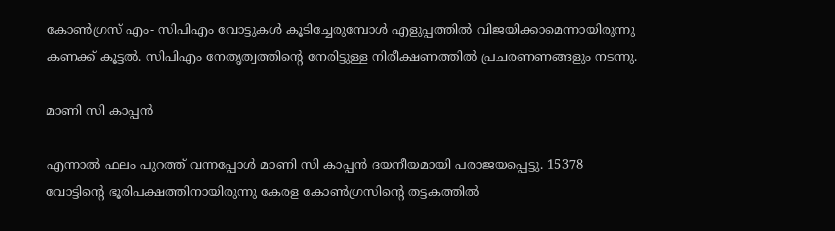കോണ്‍ഗ്രസ് എം- സിപിഎം വോട്ടുകള്‍ കൂടിച്ചേരുമ്പോള്‍ എളുപ്പത്തില്‍ വിജയിക്കാമെന്നായിരുന്നു കണക്ക് കൂട്ടല്‍. സിപിഎം നേതൃത്വത്തിന്‍റെ നേരിട്ടുള്ള നിരീക്ഷണത്തില്‍ പ്രചരണണങ്ങളും നടന്നു.

മാണി സി കാപ്പന്‍

എന്നാല്‍ ഫലം പുറത്ത് വന്നപ്പോള്‍ മാണി സി കാപ്പന്‍ ദയനീയമായി പരാജയപ്പെട്ടു. 15378 വോട്ടിന്‍റെ ഭൂരിപക്ഷത്തിനായിരുന്നു കേരള കോണ്‍ഗ്രസിന്‍റെ തട്ടകത്തില്‍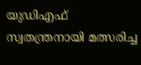യുഡിഎഫ് സ്വതന്ത്രനായി മത്സരിച്ച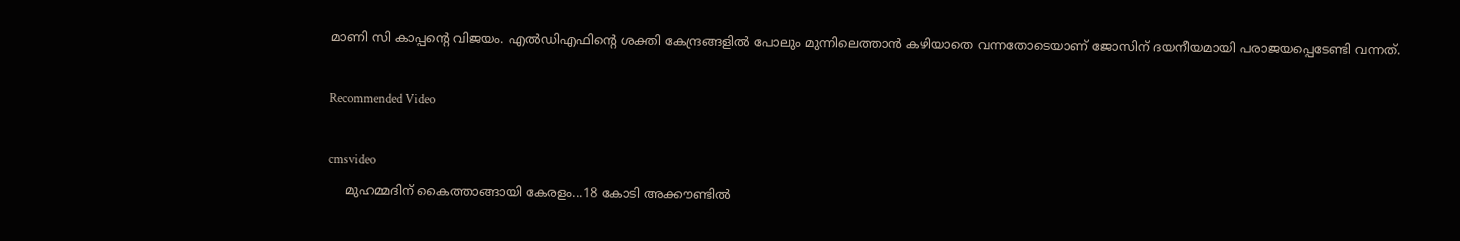മാണി സി കാപ്പന്‍റെ വിജയം. എല്‍ഡിഎഫിന്‍റെ ശക്തി കേന്ദ്രങ്ങളില്‍ പോലും മുന്നിലെത്താന്‍ കഴിയാതെ വന്നതോടെയാണ് ജോസിന് ദയനീയമായി പരാജയപ്പെടേണ്ടി വന്നത്.

Recommended Video

cmsvideo
    മുഹമ്മദിന് കൈത്താങ്ങായി കേരളം...18 കോടി അക്കൗണ്ടിൽ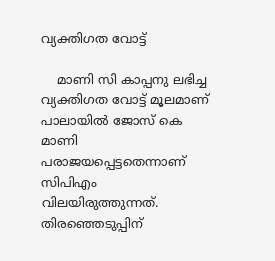വ്യക്തിഗത വോട്ട്

    മാണി സി കാപ്പനു ലഭിച്ച വ്യക്തിഗത വോട്ട് മൂലമാണ് പാലായില്‍ ജോസ് കെ മാണി പരാജയപ്പെട്ടതെന്നാണ് സിപിഎം വിലയിരുത്തുന്നത്. തിരഞ്ഞെടുപ്പിന്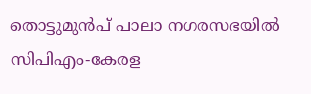തൊട്ടുമുന്‍പ് പാലാ നഗരസഭയില്‍ സിപിഎം-കേരള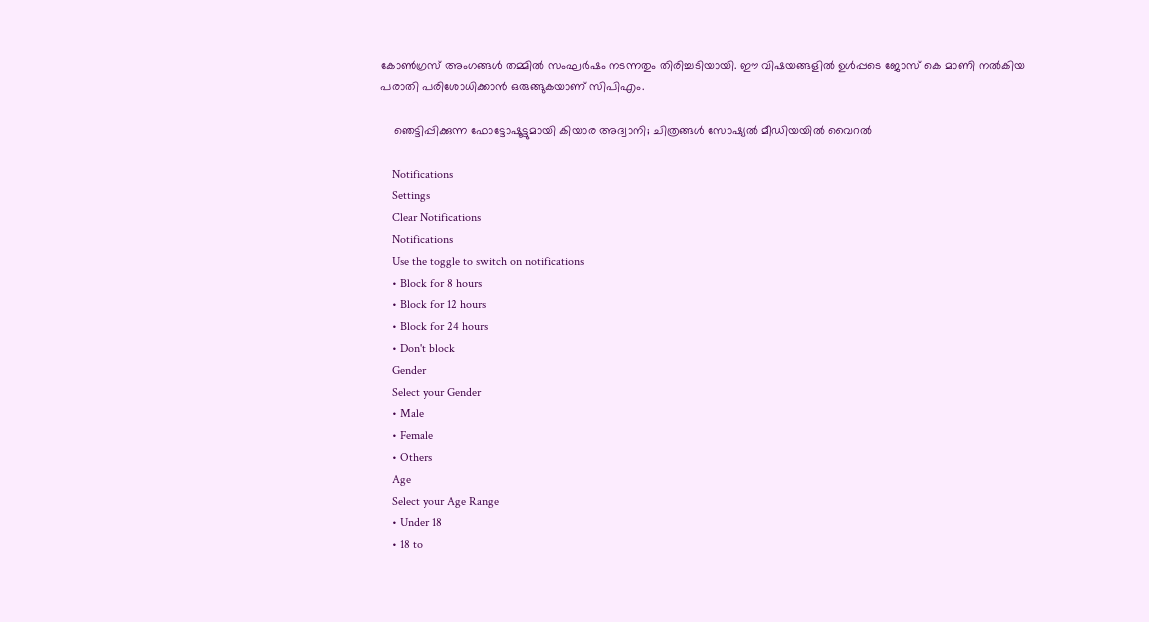കോണ്‍ഗ്രസ് അംഗങ്ങള്‍ തമ്മില്‍ സംഘര്‍ഷം നടന്നതും തിരിച്ചടിയായി. ഈ വിഷയങ്ങളില്‍ ഉള്‍പ്പടെ ജോസ് കെ മാണി നല്‍കിയ പരാതി പരിശോധിക്കാന്‍ ഒരുങ്ങുകയാണ് സിപിഎം.

    ഞെട്ടിപ്പിക്കുന്ന ഫോട്ടോഷൂട്ടുമായി കിയാര അദ്വാനി; ചിത്രങ്ങള്‍ സോഷ്യല്‍ മീഡിയയില്‍ വൈറല്‍

    Notifications
    Settings
    Clear Notifications
    Notifications
    Use the toggle to switch on notifications
    • Block for 8 hours
    • Block for 12 hours
    • Block for 24 hours
    • Don't block
    Gender
    Select your Gender
    • Male
    • Female
    • Others
    Age
    Select your Age Range
    • Under 18
    • 18 to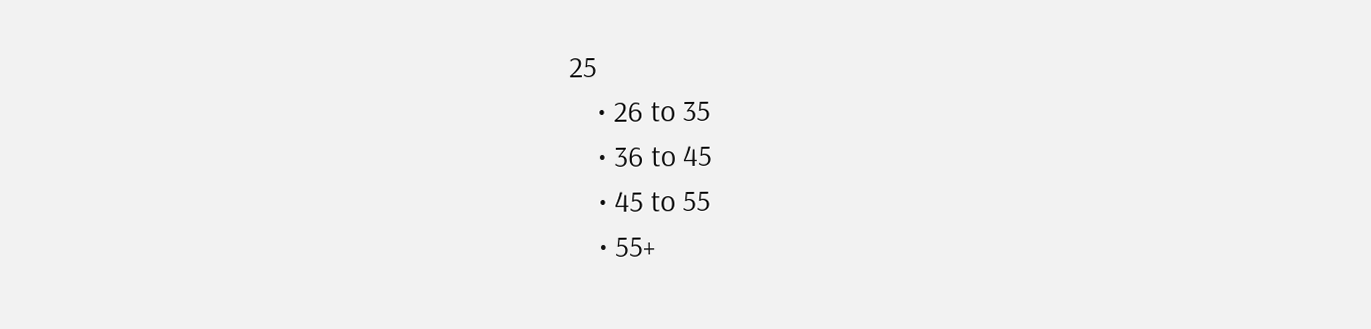25
    • 26 to 35
    • 36 to 45
    • 45 to 55
    • 55+